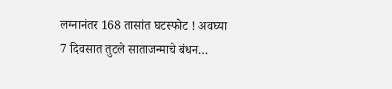लग्नानंतर 168 तासांत घटस्फोट ! अवघ्या 7 दिवसात तुटले साताजन्माचे बंधन…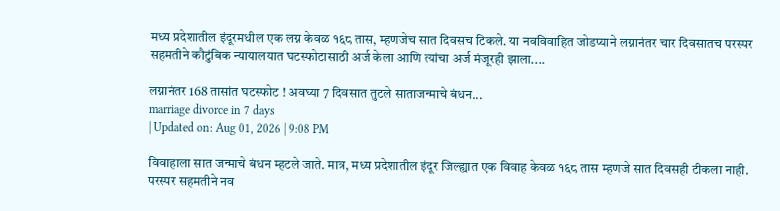मध्य प्रदेशातील इंदूरमधील एक लग्न केवळ १६८ तास, म्हणजेच सात दिवसच टिकले. या नवविवाहित जोडप्याने लग्नानंतर चार दिवसातच परस्पर सहमतीने कौटुंबिक न्यायालयात घटस्फोटासाठी अर्ज केला आणि त्यांचा अर्ज मंजूरही झाला....

लग्नानंतर 168 तासांत घटस्फोट ! अवघ्या 7 दिवसात तुटले साताजन्माचे बंधन...
marriage divorce in 7 days
| Updated on: Aug 01, 2026 | 9:08 PM

विवाहाला सात जन्माचे बंधन म्हटले जाते. मात्र, मध्य प्रदेशातील इंदूर जिल्ह्यात एक विवाह केवळ १६८ तास म्हणजे सात दिवसही टीकला नाही. परस्पर सहमतीने नव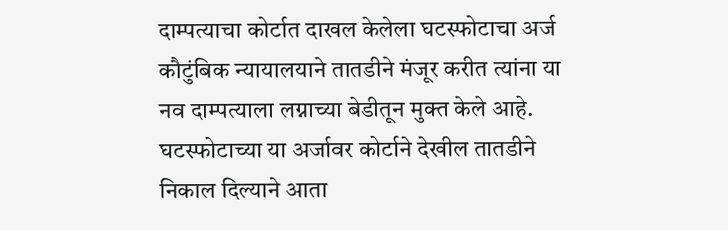दाम्पत्याचा कोर्टात दाखल केलेला घटस्फोटाचा अर्ज कौटुंबिक न्यायालयाने तातडीने मंजूर करीत त्यांना या नव दाम्पत्याला लग्नाच्या बेडीतून मुक्त केले आहे. घटस्फोटाच्या या अर्जावर कोर्टाने देखील तातडीने निकाल दिल्याने आता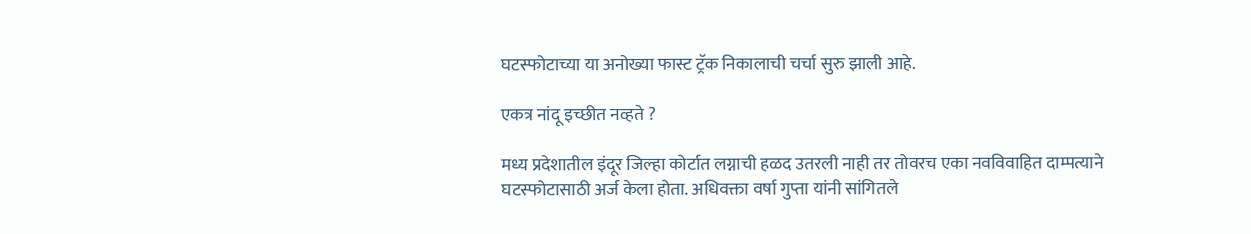घटस्फोटाच्या या अनोख्या फास्ट ट्रॅक निकालाची चर्चा सुरु झाली आहे.

एकत्र नांदू इच्छीत नव्हते ?

मध्य प्रदेशातील इंदूर जिल्हा कोर्टात लग्नाची हळद उतरली नाही तर तोवरच एका नवविवाहित दाम्पत्याने घटस्फोटासाठी अर्ज केला होता. अधिवक्ता वर्षा गुप्ता यांनी सांगितले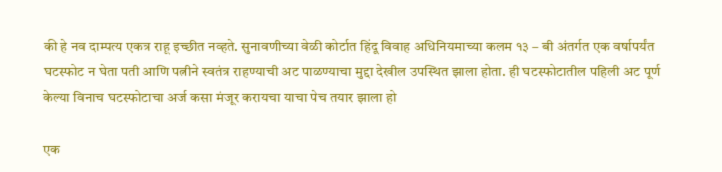की हे नव दाम्पत्य एकत्र राहू इच्छीत नव्हते. सुनावणीच्या वेळी कोर्टात हिंदू विवाह अधिनियमाच्या कलम १३ – बी अंतर्गत एक वर्षापर्यंत घटस्फोट न घेता पती आणि पत्नीने स्वतंत्र राहण्याची अट पाळण्याचा मुद्दा देखील उपस्थित झाला होता. ही घटस्फोटातील पहिली अट पूर्ण केल्या विनाच घटस्फोटाचा अर्ज कसा मंजूर करायचा याचा पेच तयार झाला हो

एक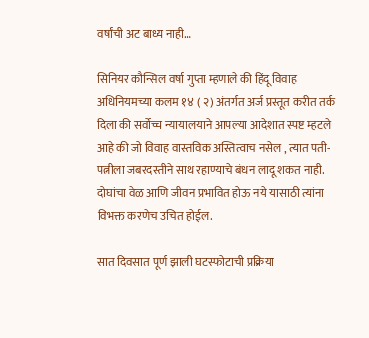वर्षांची अट बाध्य नाही…

सिनियर कौन्सिल वर्षा गुप्ता म्हणाले की हिंदू विवाह अधिनियमच्या कलम १४ ( २) अंतर्गत अर्ज प्रस्तूत करीत तर्क दिला की सर्वोच्च न्यायालयाने आपल्या आदेशात स्पष्ट म्हटले आहे की जो विवाह वास्तविक अस्तित्वाच नसेल , त्यात पती-पत्नीला जबरदस्तीने साथ रहाण्याचे बंधन लादू शकत नाही. दोघांचा वेळ आणि जीवन प्रभावित होऊ नये यासाठी त्यांना विभक्त करणेच उचित होईल.

सात दिवसात पूर्ण झाली घटस्फोटाची प्रक्रिया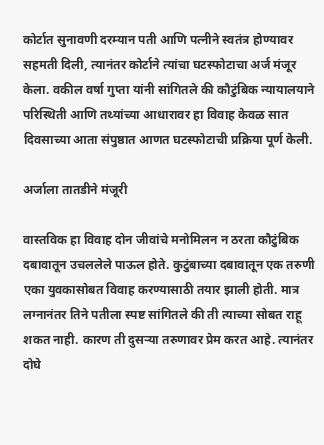कोर्टात सुनावणी दरम्यान पती आणि पत्नीने स्वतंत्र होण्यावर सहमती दिली, त्यानंतर कोर्टाने त्यांचा घटस्फोटाचा अर्ज मंजूर केला. वकील वर्षा गुप्ता यांनी सांगितले की कौटुंबिक न्यायालयाने परिस्थिती आणि तथ्यांच्या आधारावर हा विवाह केवळ सात दिवसाच्या आता संपुष्ठात आणत घटस्फोटाची प्रक्रिया पूर्ण केली.

अर्जाला तातडीने मंजूरी

वास्तविक हा विवाह दोन जीवांचे मनोमिलन न ठरता कौटुंबिक दबावातून उचललेले पाऊल होते. कुटुंबाच्या दबावातून एक तरुणी एका युवकासोबत विवाह करण्यासाठी तयार झाली होती. मात्र लग्नानंतर तिने पतीला स्पष्ट सांगितले की ती त्याच्या सोबत राहू शकत नाही. कारण ती दुसऱ्या तरुणावर प्रेम करत आहे. त्यानंतर दोघे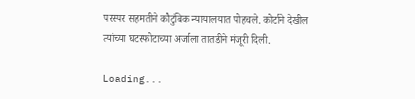परस्पर सहमतीने कौटुंबिक न्यायालयात पोहचले. कोर्टाने देखील त्यांच्या घटस्फोटाच्या अर्जाला तातडीने मंजूरी दिली.

Loading...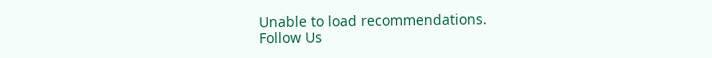Unable to load recommendations.
Follow Us